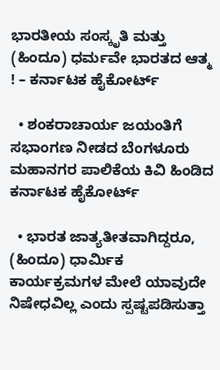ಭಾರತೀಯ ಸಂಸ್ಕೃತಿ ಮತ್ತು (ಹಿಂದೂ) ಧರ್ಮವೇ ಭಾರತದ ಆತ್ಮ ! – ಕರ್ನಾಟಕ ಹೈಕೋರ್ಟ್

  • ಶಂಕರಾಚಾರ್ಯ ಜಯಂತಿಗೆ ಸಭಾಂಗಣ ನೀಡದ ಬೆಂಗಳೂರು ಮಹಾನಗರ ಪಾಲಿಕೆಯ ಕಿವಿ ಹಿಂಡಿದ ಕರ್ನಾಟಕ ಹೈಕೋರ್ಟ್

  • ಭಾರತ ಜಾತ್ಯತೀತವಾಗಿದ್ದರೂ, (ಹಿಂದೂ) ಧಾರ್ಮಿಕ ಕಾರ್ಯಕ್ರಮಗಳ ಮೇಲೆ ಯಾವುದೇ ನಿಷೇಧವಿಲ್ಲ ಎಂದು ಸ್ಪಷ್ಟಪಡಿಸುತ್ತಾ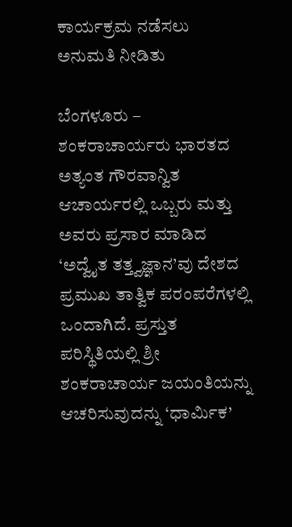ಕಾರ್ಯಕ್ರಮ ನಡೆಸಲು ಅನುಮತಿ ನೀಡಿತು

ಬೆಂಗಳೂರು – ಶಂಕರಾಚಾರ್ಯರು ಭಾರತದ ಅತ್ಯಂತ ಗೌರವಾನ್ವಿತ ಆಚಾರ್ಯರಲ್ಲಿ ಒಬ್ಬರು ಮತ್ತು ಅವರು ಪ್ರಸಾರ ಮಾಡಿದ ‘ಅದ್ವೈತ ತತ್ತ್ವಜ್ಞಾನ’ವು ದೇಶದ ಪ್ರಮುಖ ತಾತ್ವಿಕ ಪರಂಪರೆಗಳಲ್ಲಿ ಒಂದಾಗಿದೆ. ಪ್ರಸ್ತುತ ಪರಿಸ್ಥಿತಿಯಲ್ಲಿ ಶ್ರೀ ಶಂಕರಾಚಾರ್ಯ ಜಯಂತಿಯನ್ನು ಆಚರಿಸುವುದನ್ನು ‘ಧಾರ್ಮಿಕ’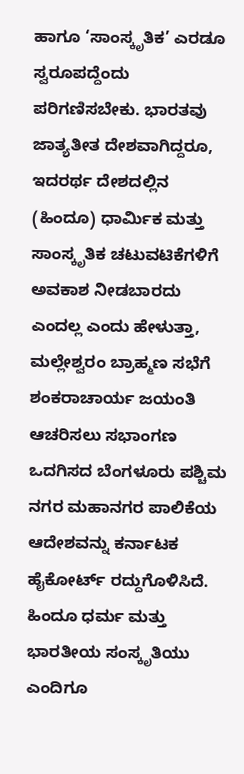ಹಾಗೂ ‘ಸಾಂಸ್ಕೃತಿಕ’ ಎರಡೂ ಸ್ವರೂಪದ್ದೆಂದು ಪರಿಗಣಿಸಬೇಕು. ಭಾರತವು ಜಾತ್ಯತೀತ ದೇಶವಾಗಿದ್ದರೂ, ಇದರರ್ಥ ದೇಶದಲ್ಲಿನ (ಹಿಂದೂ) ಧಾರ್ಮಿಕ ಮತ್ತು ಸಾಂಸ್ಕೃತಿಕ ಚಟುವಟಿಕೆಗಳಿಗೆ ಅವಕಾಶ ನೀಡಬಾರದು ಎಂದಲ್ಲ ಎಂದು ಹೇಳುತ್ತಾ, ಮಲ್ಲೇಶ್ವರಂ ಬ್ರಾಹ್ಮಣ ಸಭೆಗೆ ಶಂಕರಾಚಾರ್ಯ ಜಯಂತಿ ಆಚರಿಸಲು ಸಭಾಂಗಣ ಒದಗಿಸದ ಬೆಂಗಳೂರು ಪಶ್ಚಿಮ ನಗರ ಮಹಾನಗರ ಪಾಲಿಕೆಯ ಆದೇಶವನ್ನು ಕರ್ನಾಟಕ ಹೈಕೋರ್ಟ್ ರದ್ದುಗೊಳಿಸಿದೆ. ಹಿಂದೂ ಧರ್ಮ ಮತ್ತು ಭಾರತೀಯ ಸಂಸ್ಕೃತಿಯು ಎಂದಿಗೂ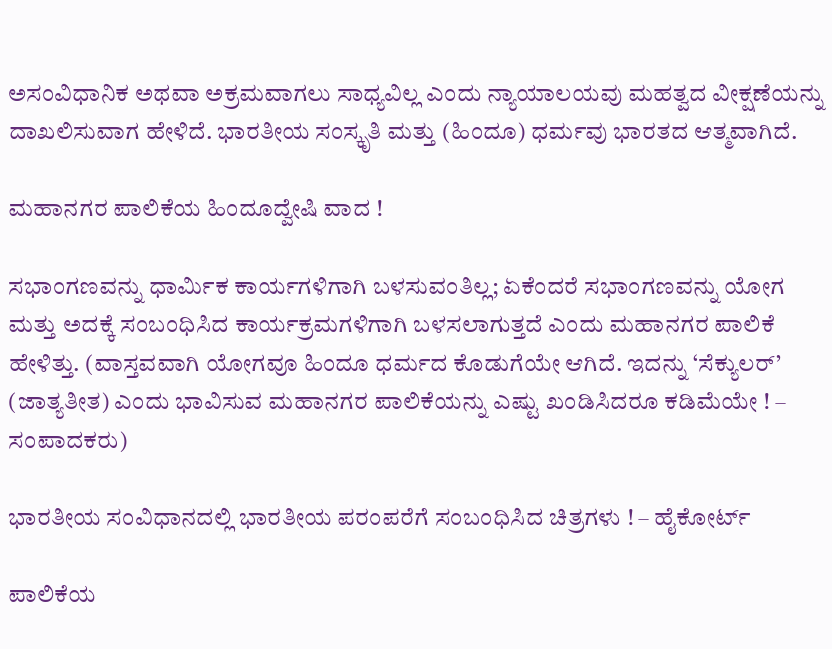ಅಸಂವಿಧಾನಿಕ ಅಥವಾ ಅಕ್ರಮವಾಗಲು ಸಾಧ್ಯವಿಲ್ಲ ಎಂದು ನ್ಯಾಯಾಲಯವು ಮಹತ್ವದ ವೀಕ್ಷಣೆಯನ್ನು ದಾಖಲಿಸುವಾಗ ಹೇಳಿದೆ. ಭಾರತೀಯ ಸಂಸ್ಕೃತಿ ಮತ್ತು (ಹಿಂದೂ) ಧರ್ಮವು ಭಾರತದ ಆತ್ಮವಾಗಿದೆ.

ಮಹಾನಗರ ಪಾಲಿಕೆಯ ಹಿಂದೂದ್ವೇಷಿ ವಾದ !

ಸಭಾಂಗಣವನ್ನು ಧಾರ್ಮಿಕ ಕಾರ್ಯಗಳಿಗಾಗಿ ಬಳಸುವಂತಿಲ್ಲ; ಏಕೆಂದರೆ ಸಭಾಂಗಣವನ್ನು ಯೋಗ ಮತ್ತು ಅದಕ್ಕೆ ಸಂಬಂಧಿಸಿದ ಕಾರ್ಯಕ್ರಮಗಳಿಗಾಗಿ ಬಳಸಲಾಗುತ್ತದೆ ಎಂದು ಮಹಾನಗರ ಪಾಲಿಕೆ ಹೇಳಿತ್ತು. (ವಾಸ್ತವವಾಗಿ ಯೋಗವೂ ಹಿಂದೂ ಧರ್ಮದ ಕೊಡುಗೆಯೇ ಆಗಿದೆ. ಇದನ್ನು ‘ಸೆಕ್ಯುಲರ್’ (ಜಾತ್ಯತೀತ) ಎಂದು ಭಾವಿಸುವ ಮಹಾನಗರ ಪಾಲಿಕೆಯನ್ನು ಎಷ್ಟು ಖಂಡಿಸಿದರೂ ಕಡಿಮೆಯೇ ! – ಸಂಪಾದಕರು)

ಭಾರತೀಯ ಸಂವಿಧಾನದಲ್ಲಿ ಭಾರತೀಯ ಪರಂಪರೆಗೆ ಸಂಬಂಧಿಸಿದ ಚಿತ್ರಗಳು ! – ಹೈಕೋರ್ಟ್

ಪಾಲಿಕೆಯ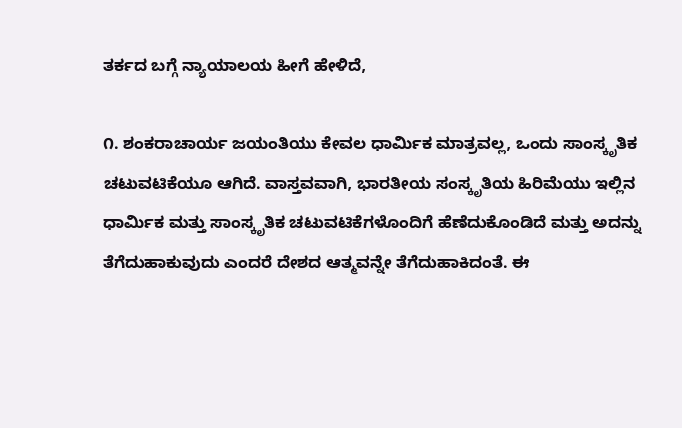ತರ್ಕದ ಬಗ್ಗೆ ನ್ಯಾಯಾಲಯ ಹೀಗೆ ಹೇಳಿದೆ,

೧. ಶಂಕರಾಚಾರ್ಯ ಜಯಂತಿಯು ಕೇವಲ ಧಾರ್ಮಿಕ ಮಾತ್ರವಲ್ಲ, ಒಂದು ಸಾಂಸ್ಕೃತಿಕ ಚಟುವಟಿಕೆಯೂ ಆಗಿದೆ. ವಾಸ್ತವವಾಗಿ, ಭಾರತೀಯ ಸಂಸ್ಕೃತಿಯ ಹಿರಿಮೆಯು ಇಲ್ಲಿನ ಧಾರ್ಮಿಕ ಮತ್ತು ಸಾಂಸ್ಕೃತಿಕ ಚಟುವಟಿಕೆಗಳೊಂದಿಗೆ ಹೆಣೆದುಕೊಂಡಿದೆ ಮತ್ತು ಅದನ್ನು ತೆಗೆದುಹಾಕುವುದು ಎಂದರೆ ದೇಶದ ಆತ್ಮವನ್ನೇ ತೆಗೆದುಹಾಕಿದಂತೆ. ಈ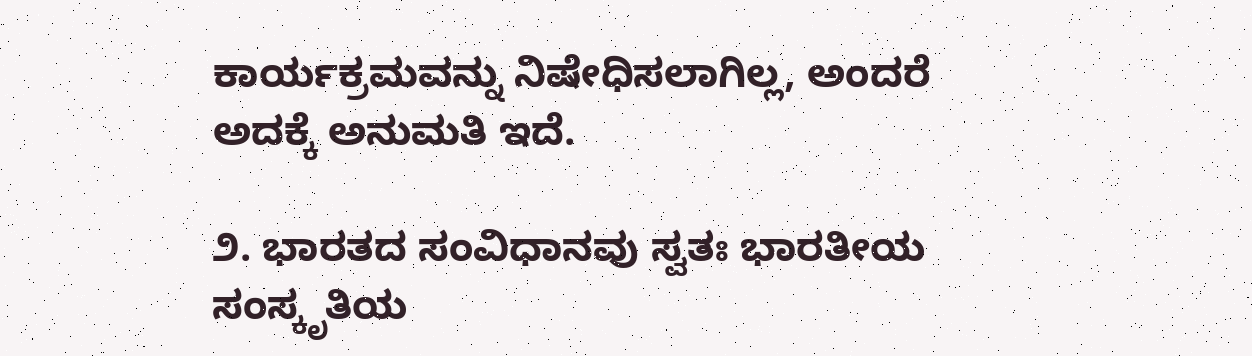ಕಾರ್ಯಕ್ರಮವನ್ನು ನಿಷೇಧಿಸಲಾಗಿಲ್ಲ, ಅಂದರೆ ಅದಕ್ಕೆ ಅನುಮತಿ ಇದೆ.

೨. ಭಾರತದ ಸಂವಿಧಾನವು ಸ್ವತಃ ಭಾರತೀಯ ಸಂಸ್ಕೃತಿಯ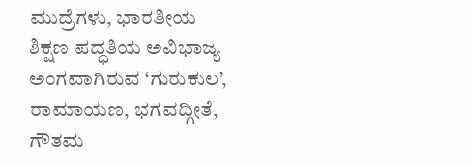ಮುದ್ರೆಗಳು, ಭಾರತೀಯ ಶಿಕ್ಷಣ ಪದ್ಧತಿಯ ಅವಿಭಾಜ್ಯ ಅಂಗವಾಗಿರುವ ‘ಗುರುಕುಲ’, ರಾಮಾಯಣ, ಭಗವದ್ಗೀತೆ, ಗೌತಮ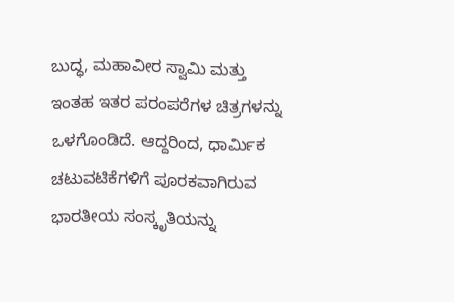ಬುದ್ಧ, ಮಹಾವೀರ ಸ್ವಾಮಿ ಮತ್ತು ಇಂತಹ ಇತರ ಪರಂಪರೆಗಳ ಚಿತ್ರಗಳನ್ನು ಒಳಗೊಂಡಿದೆ. ಆದ್ದರಿಂದ, ಧಾರ್ಮಿಕ ಚಟುವಟಿಕೆಗಳಿಗೆ ಪೂರಕವಾಗಿರುವ ಭಾರತೀಯ ಸಂಸ್ಕೃತಿಯನ್ನು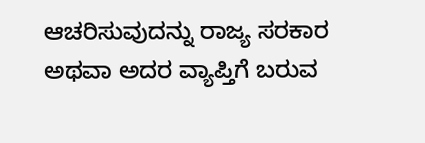ಆಚರಿಸುವುದನ್ನು ರಾಜ್ಯ ಸರಕಾರ ಅಥವಾ ಅದರ ವ್ಯಾಪ್ತಿಗೆ ಬರುವ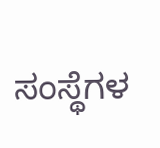ಸಂಸ್ಥೆಗಳ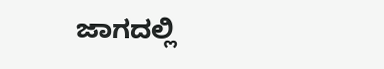ಜಾಗದಲ್ಲಿ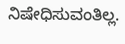ನಿಷೇಧಿಸುವಂತಿಲ್ಲ.